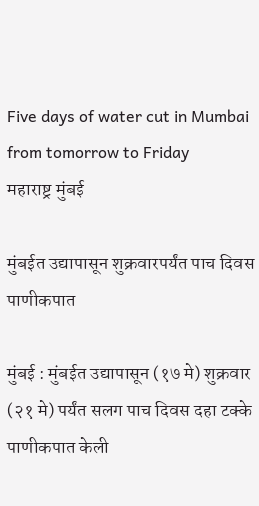Five days of water cut in Mumbai from tomorrow to Friday
महाराष्ट्र मुंबई

मुंबईत उद्यापासून शुक्रवारपर्यंत पाच दिवस पाणीकपात

मुंबई : मुंबईत उद्यापासून (१७ मे) शुक्रवार (२१ मे) पर्यंत सलग पाच दिवस दहा टक्के पाणीकपात केली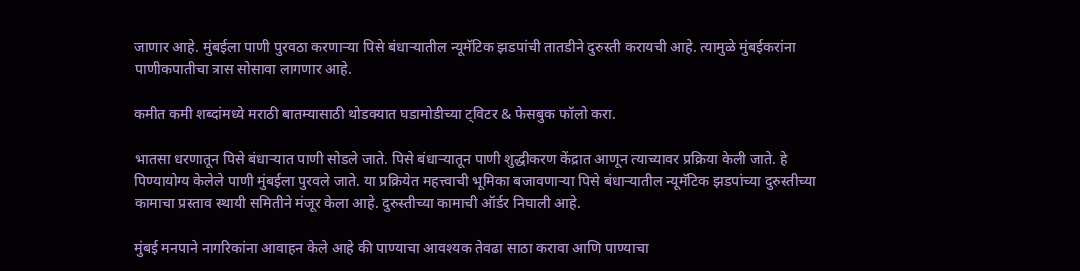जाणार आहे. मुंबईला पाणी पुरवठा करणाऱ्या पिसे बंधाऱ्यातील न्यूमॅटिक झडपांची तातडीने दुरुस्ती करायची आहे. त्यामुळे मुंबईकरांना पाणीकपातीचा त्रास सोसावा लागणार आहे.

कमीत कमी शब्दांमध्ये मराठी बातम्यासाठी थोडक्यात घडामोडीच्या ट्विटर & फेसबुक फॉलो करा.

भातसा धरणातून पिसे बंधाऱ्यात पाणी सोडले जाते. पिसे बंधाऱ्यातून पाणी शुद्धीकरण केंद्रात आणून त्याच्यावर प्रक्रिया केली जाते. हे पिण्यायोग्य केलेले पाणी मुंबईला पुरवले जाते. या प्रक्रियेत महत्त्वाची भूमिका बजावणाऱ्या पिसे बंधाऱ्यातील न्यूमॅटिक झडपांच्या दुरुस्तीच्या कामाचा प्रस्ताव स्थायी समितीने मंजूर केला आहे. दुरुस्तीच्या कामाची ऑर्डर निघाली आहे.

मुंबई मनपाने नागरिकांना आवाहन केले आहे की पाण्याचा आवश्यक तेवढा साठा करावा आणि पाण्याचा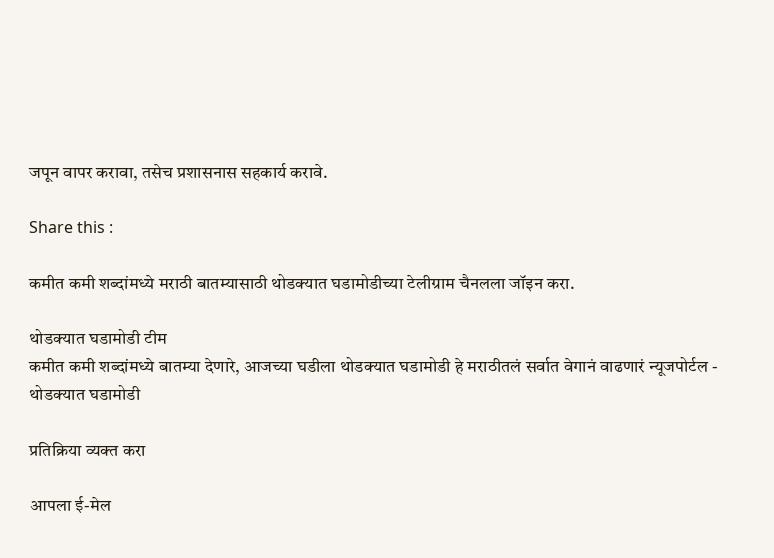जपून वापर करावा, तसेच प्रशासनास सहकार्य करावे.

Share this :

कमीत कमी शब्दांमध्ये मराठी बातम्यासाठी थोडक्यात घडामोडीच्या टेलीग्राम चैनलला जॉइन करा.

थोडक्यात घडामोडी टीम
कमीत कमी शब्दांमध्ये बातम्या देणारे, आजच्या घडीला थोडक्यात घडामोडी हे मराठीतलं सर्वात वेगानं वाढणारं न्यूजपोर्टल - थोडक्यात घडामोडी

प्रतिक्रिया व्यक्त करा

आपला ई-मेल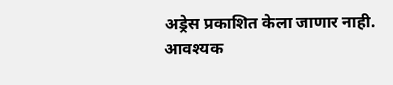अड्रेस प्रकाशित केला जाणार नाही. आवश्यक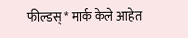फील्डस् * मार्क केले आहेत